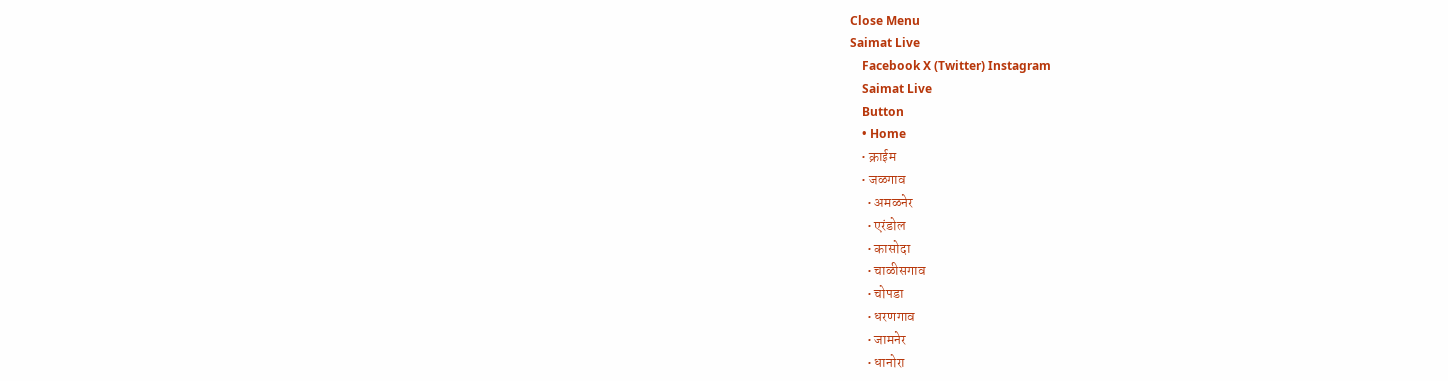Close Menu
Saimat Live
    Facebook X (Twitter) Instagram
    Saimat Live
    Button
    • Home
    • क्राईम
    • जळगाव
      • अमळनेर
      • एरंडोल
      • कासोदा
      • चाळीसगाव
      • चोपडा
      • धरणगाव
      • जामनेर
      • धानोरा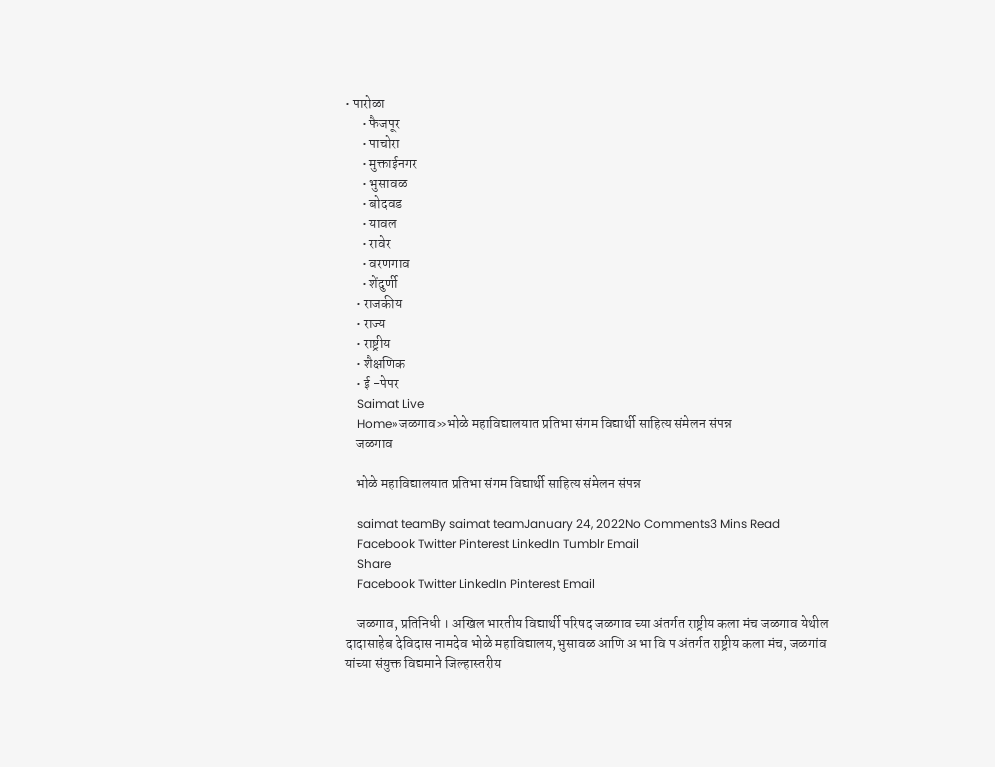• पारोळा
      • फैजपूर
      • पाचोरा
      • मुक्ताईनगर
      • भुसावळ
      • बोदवड
      • यावल
      • रावेर
      • वरणगाव
      • शेंदुर्णी
    • राजकीय
    • राज्य
    • राष्ट्रीय
    • शैक्षणिक
    • ई -पेपर
    Saimat Live
    Home»जळगाव»भोळे महाविद्यालयात प्रतिभा संगम विद्यार्थी साहित्य संमेलन संपन्न
    जळगाव

    भोळे महाविद्यालयात प्रतिभा संगम विद्यार्थी साहित्य संमेलन संपन्न

    saimat teamBy saimat teamJanuary 24, 2022No Comments3 Mins Read
    Facebook Twitter Pinterest LinkedIn Tumblr Email
    Share
    Facebook Twitter LinkedIn Pinterest Email

    जळगाव, प्रतिनिधी । अखिल भारतीय विद्यार्थी परिषद जळगाव च्या अंतर्गत राष्ट्रीय कला मंच जळगाव येथील दादासाहेब देविदास नामदेव भोळे महाविद्यालय,भुसावळ आणि‌ अ भा वि प अंतर्गत राष्ट्रीय कला मंच, जळगांव यांच्या संयुक्त विद्यमाने जिल्हास्तरीय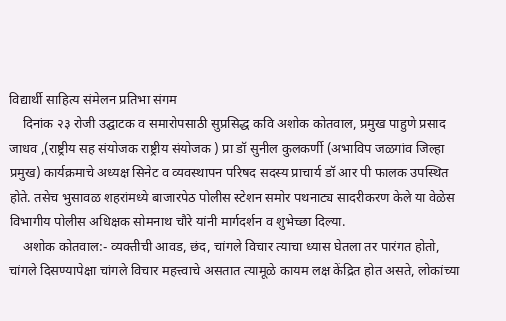विद्यार्थी साहित्य संमेलन प्रतिभा संगम
    दिनांक २३ रोजी उद्घाटक व समारोपसाठी सुप्रसिद्ध कवि अशोक कोतवाल, प्रमुख पाहुणे प्रसाद जाधव ,(राष्ट्रीय सह संयोजक राष्ट्रीय संयोजक ) प्रा डॉ सुनील कुलकर्णी (अभाविप जळगांव जिल्हा प्रमुख) कार्यक्रमाचे अध्यक्ष सिनेट व व्यवस्थापन परिषद सदस्य प्राचार्य डॉ आर पी फालक उपस्थित होते. तसेच भुसावळ शहरांमध्ये बाजारपेठ पोलीस स्टेशन समोर पथनाट्य सादरीकरण केले या वेळेस विभागीय पोलीस अधिक्षक सोमनाथ चौरे यांनी मार्गदर्शन व शुभेच्छा दिल्या.
    अशोक कोतवाल:- व्यक्तीची आवड, छंद, चांगले विचार त्याचा ध्यास घेतला तर पारंगत होतो, चांगले दिसण्यापेक्षा चांगले विचार महत्त्वाचे असतात त्यामूळे कायम लक्ष केंद्रित होत असते, लोकांच्या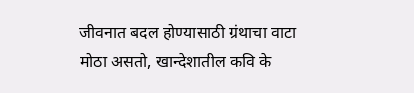जीवनात बदल होण्यासाठी ग्रंथाचा वाटा मोठा असतो, खान्देशातील कवि के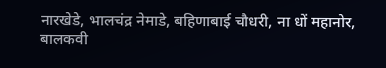नारखेडे, भालचंद्र नेमाडे, बहिणाबाई चौधरी, ना धों महानोर, बालकवी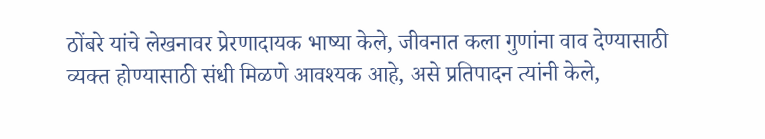ठोंबरे यांचे लेखनावर प्रेरणादायक भाष्या केले, जीवनात कला गुणांना वाव देण्यासाठी व्यक्त होण्यासाठी संधी मिळणे आवश्यक आहे, असे प्रतिपादन त्यांनी केले,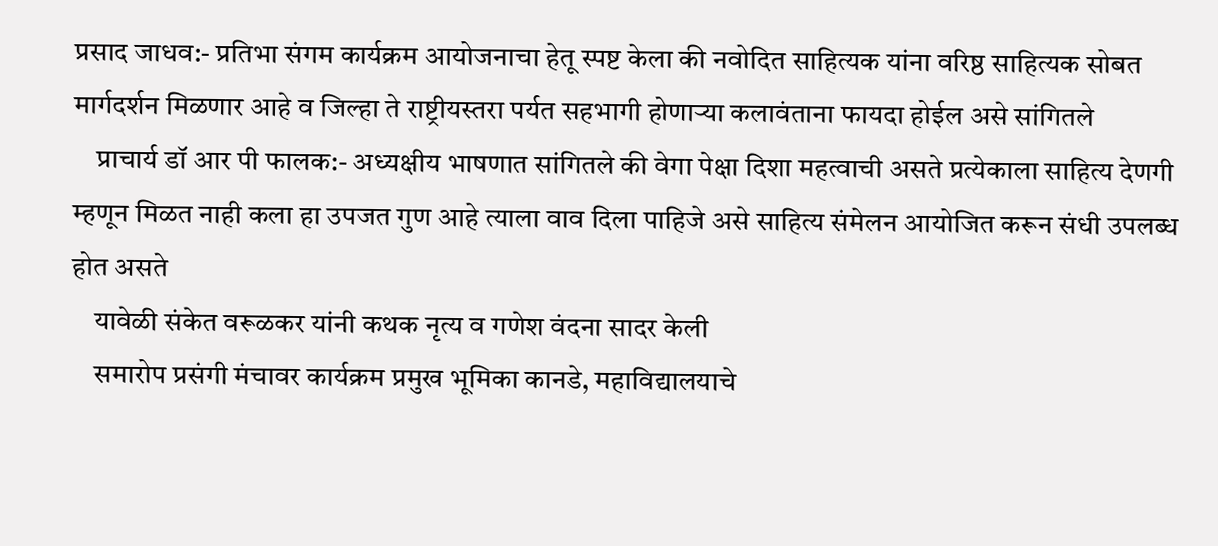प्रसाद जाधव:- प्रतिभा संगम कार्यक्रम आयोजनाचा हेतू स्पष्ट केला की नवोदित साहित्यक यांना वरिष्ठ साहित्यक सोबत मार्गदर्शन मिळणार आहे व जिल्हा ते राष्ट्रीयस्तरा पर्यत सहभागी होणाऱ्या कलावंताना फायदा होईल असे सांगितले
    प्राचार्य डॉ आर पी फालक:- अध्यक्षीय भाषणात सांगितले की वेगा पेक्षा दिशा महत्वाची असते प्रत्येकाला साहित्य देणगी म्हणून मिळत नाही कला हा उपजत गुण आहे त्याला वाव दिला पाहिजे असे साहित्य संमेलन आयोजित करून संधी उपलब्ध होत असते
    यावेळी संकेत वरूळकर यांनी कथक नृत्य व गणेश वंदना सादर केली
    समारोप प्रसंगी मंचावर कार्यक्रम प्रमुख भूमिका कानडे, महाविद्यालयाचे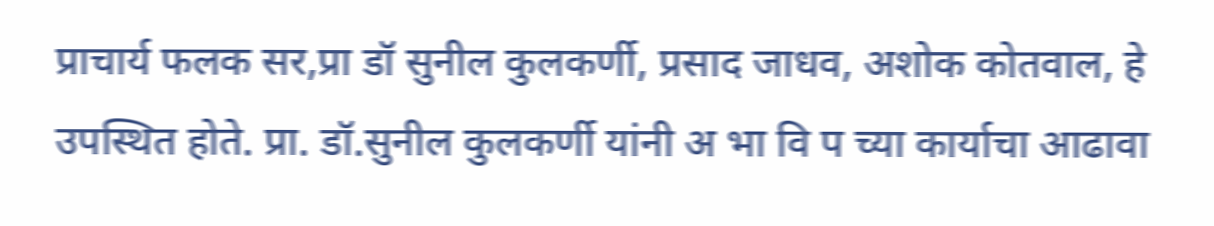प्राचार्य फलक सर,प्रा डॉ सुनील कुलकर्णी, प्रसाद जाधव, अशोक कोतवाल, हे उपस्थित होते. प्रा. डॉ.सुनील कुलकर्णी यांनी अ भा वि प च्या कार्याचा आढावा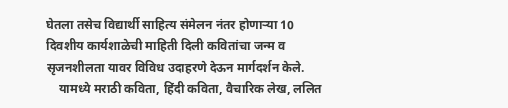घेतला तसेच विद्यार्थी साहित्य संमेलन नंतर होणाऱ्या 10 दिवशीय कार्यशाळेची माहिती दिली कवितांचा जन्म व सृजनशीलता यावर विविध उदाहरणे देऊन मार्गदर्शन केले.
    यामध्ये मराठी कविता, हिंदी कविता, वैचारिक लेख, ललित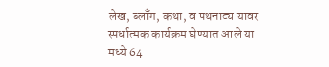लेख, ब्लाँग, कथा, व पथनाट्य यावर स्पर्धात्मक कार्यक्रम घेण्यात आले या मध्ये 64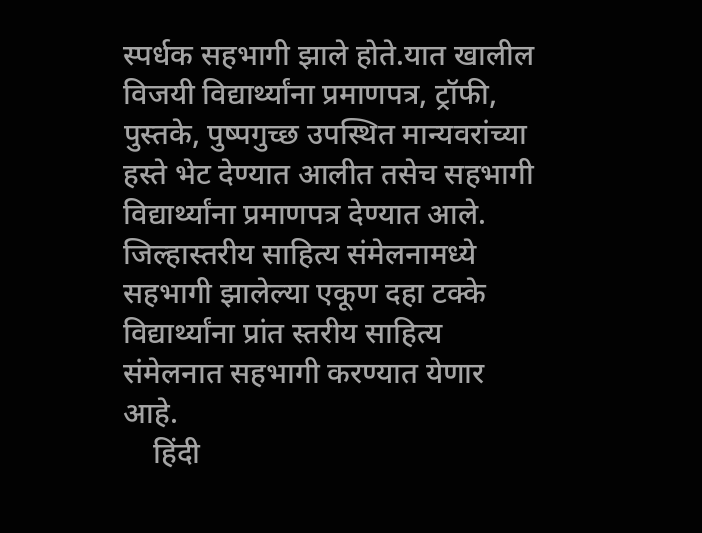स्पर्धक सहभागी झाले होते.यात खालील विजयी विद्यार्थ्यांना प्रमाणपत्र, ट्रॉफी, पुस्तके, पुष्पगुच्छ उपस्थित मान्यवरांच्या हस्ते भेट देण्यात आलीत तसेच सहभागी विद्यार्थ्यांना प्रमाणपत्र देण्यात आले. जिल्हास्तरीय साहित्य संमेलनामध्ये सहभागी झालेल्या एकूण दहा टक्के विद्यार्थ्यांना प्रांत स्तरीय साहित्य संमेलनात सहभागी करण्यात येणार आहे.
    हिंदी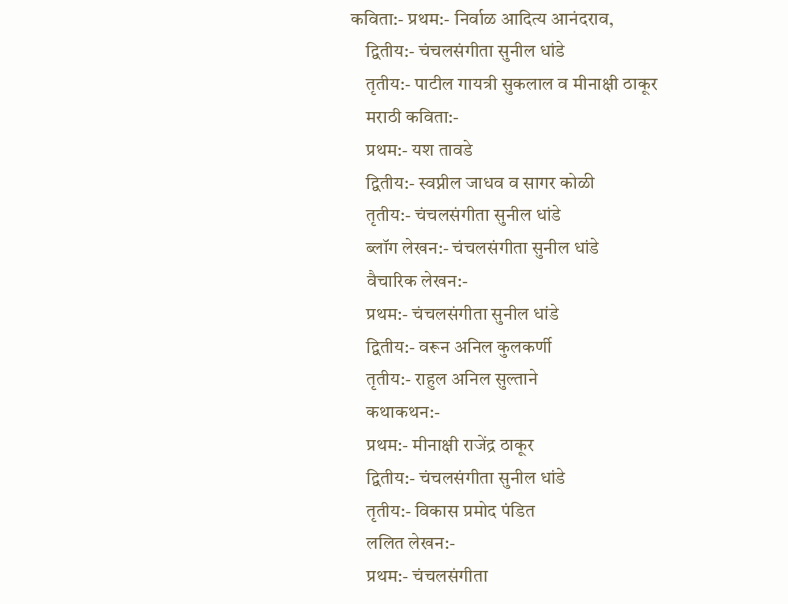कविता:- प्रथम:- निर्वाळ आदित्य आनंदराव,
    द्वितीय:- चंचलसंगीता सुनील धांडे
    तृतीय:- पाटील गायत्री सुकलाल व मीनाक्षी ठाकूर
    मराठी कविता:-
    प्रथम:- यश तावडे
    द्वितीय:- स्वप्नील जाधव व सागर कोळी
    तृतीय:- चंचलसंगीता सुनील धांडे
    ब्लॉग लेखन:- चंचलसंगीता सुनील धांडे
    वैचारिक लेखन:-
    प्रथम:- चंचलसंगीता सुनील धांडे
    द्वितीय:- वरून अनिल कुलकर्णी
    तृतीय:- राहुल अनिल सुल्ताने
    कथाकथन:-
    प्रथम:- मीनाक्षी राजेंद्र ठाकूर
    द्वितीय:- चंचलसंगीता सुनील धांडे
    तृतीय:- विकास प्रमोद पंडित
    ललित लेखन:-
    प्रथम:- चंचलसंगीता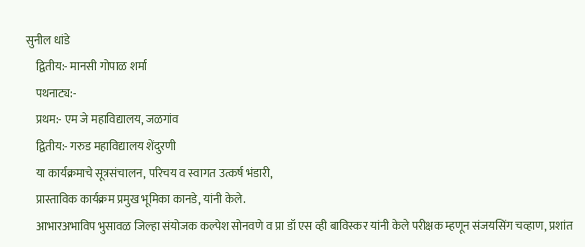सुनील धांडे
    द्वितीय:- मानसी गोपाळ शर्मा
    पथनाट्य:-
    प्रथम:- एम जे महाविद्यालय, जळगांव
    द्वितीय:- गरुड महाविद्यालय शेंदुरणी
    या कार्यक्रमाचे सूत्रसंचालन, परिचय व स्वागत उत्कर्ष भंडारी,
    प्रास्ताविक कार्यक्रम प्रमुख भूमिका कानडे, यांनी केले.
    आभारअभाविप भुसावळ जिल्हा संयोजक कल्पेश सोनवणे व प्रा डॉ एस व्ही बाविस्कर यांनी केले परीक्षक म्हणून संजयसिंग चव्हाण, प्रशांत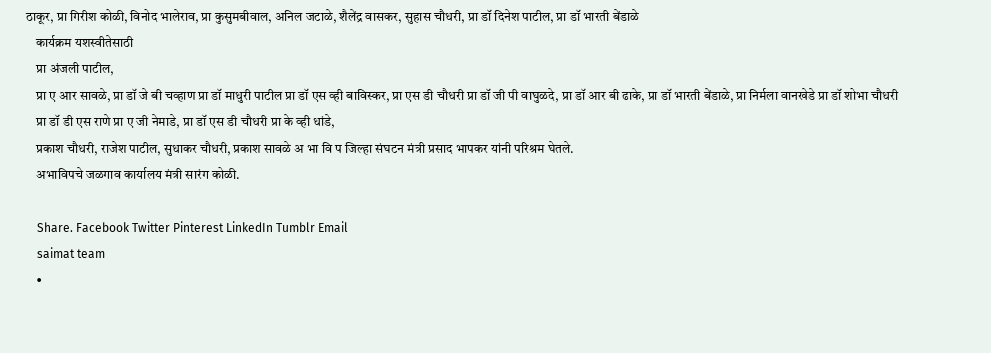ठाकूर, प्रा गिरीश कोळी, विनोद भालेराव, प्रा कुसुमबीवाल, अनिल जटाळे, शैलेंद्र वासकर, सुहास चौधरी, प्रा डॉ दिनेश पाटील, प्रा डॉ भारती बेंडाळे
    कार्यक्रम यशस्वीतेसाठी
    प्रा अंजली पाटील,
    प्रा ए आर सावळे, प्रा डॉ जे बी चव्हाण प्रा डॉ माधुरी पाटील प्रा डॉ एस व्ही बाविस्कर, प्रा एस डी चौधरी प्रा डॉ जी पी वाघुळदे, प्रा डॉ आर बी ढाके, प्रा डॉ भारती बेंडाळे, प्रा निर्मला वानखेडे प्रा डॉ शोभा चौधरी
    प्रा डॉ डी एस राणे प्रा ए जी नेमाडे, प्रा डॉ एस डी चौधरी प्रा के व्ही धांडे,
    प्रकाश चौधरी, राजेश पाटील, सुधाकर चौधरी, प्रकाश सावळे अ भा वि प जिल्हा संघटन मंत्री प्रसाद भापकर यांनी परिश्रम घेतले.
    अभाविपचे जळगाव कार्यालय मंत्री सारंग कोळी.

    Share. Facebook Twitter Pinterest LinkedIn Tumblr Email
    saimat team
    •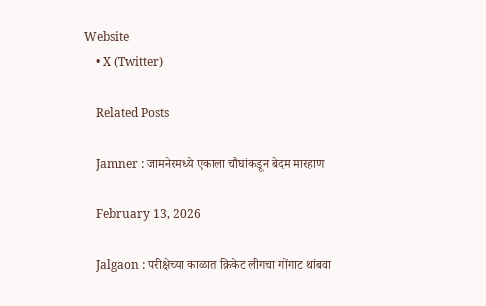Website
    • X (Twitter)

    Related Posts

    Jamner : जामनेरमध्ये एकाला चौघांकडून बेदम मारहाण

    February 13, 2026

    Jalgaon : परीक्षेच्या काळात क्रिकेट लीगचा गोंगाट थांबवा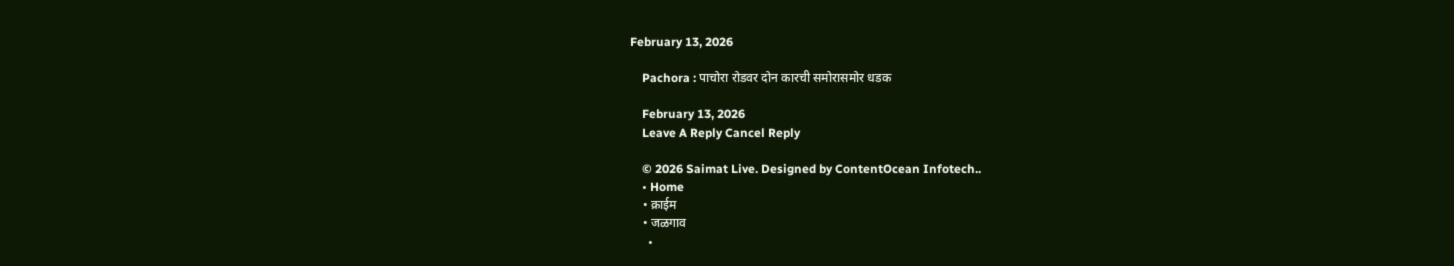February 13, 2026

    Pachora : पाचोरा रोडवर दोन कारची समोरासमोर धडक

    February 13, 2026
    Leave A Reply Cancel Reply

    © 2026 Saimat Live. Designed by ContentOcean Infotech..
    • Home
    • क्राईम
    • जळगाव
      •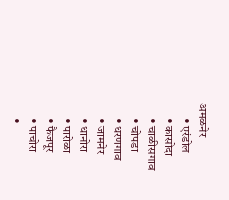अमळनेर
      • एरंडोल
      • कासोदा
      • चाळीसगाव
      • चोपडा
      • धरणगाव
      • जामनेर
      • धानोरा
      • पारोळा
      • फैजपूर
      • पाचोरा
      •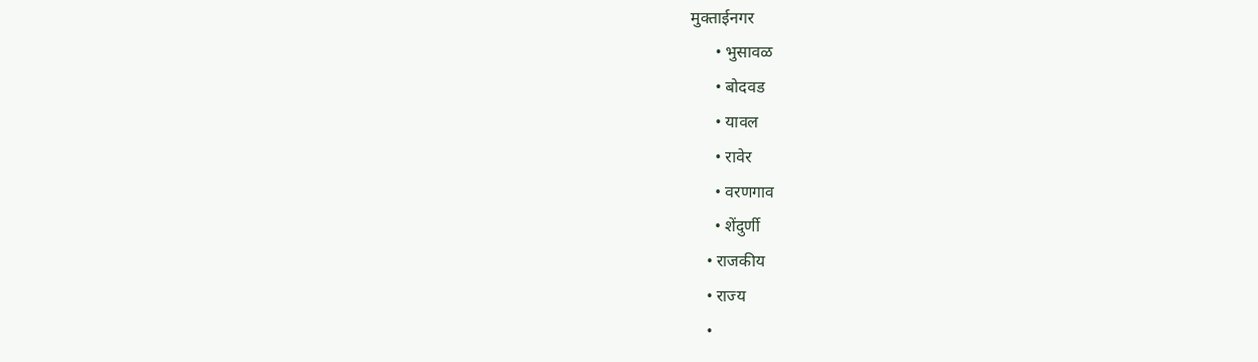मुक्ताईनगर
      • भुसावळ
      • बोदवड
      • यावल
      • रावेर
      • वरणगाव
      • शेंदुर्णी
    • राजकीय
    • राज्य
    •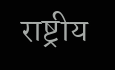राष्ट्रीय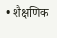• शैक्षणिक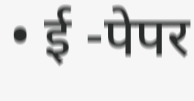• ई -पेपर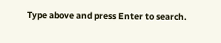Type above and press Enter to search.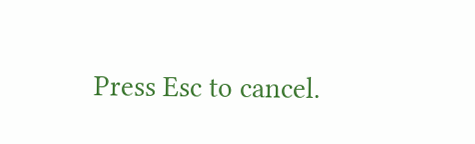Press Esc to cancel.